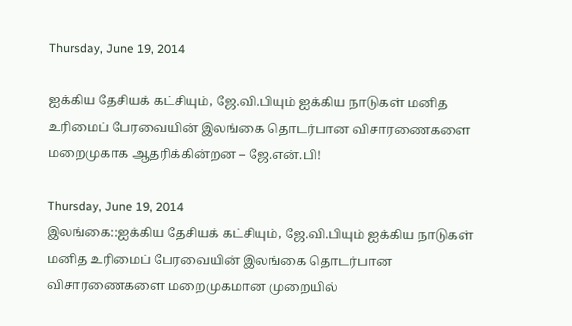Thursday, June 19, 2014

ஐக்கிய தேசியக் கட்சியும், ஜே.வி.பியும் ஐக்கிய நாடுகள் மனித உரிமைப் பேரவையின் இலங்கை தொடர்பான விசாரணைகளை மறைமுகாக ஆதரிக்கின்றன – ஜே.என்.பி!

Thursday, June 19, 2014
இலங்கை::ஐக்கிய தேசியக் கட்சியும், ஜே.வி.பியும் ஐக்கிய நாடுகள் மனித உரிமைப் பேரவையின் இலங்கை தொடர்பான விசாரணைகளை மறைமுகமான முறையில்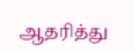ஆதரித்து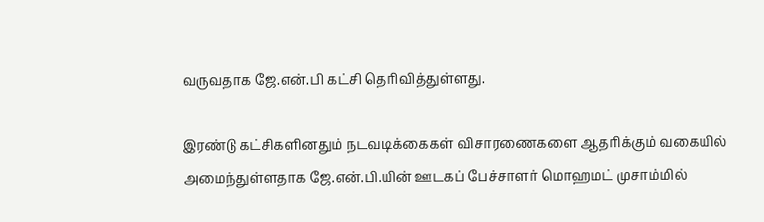வருவதாக ஜே.என்.பி கட்சி தெரிவித்துள்ளது.

இரண்டு கட்சிகளினதும் நடவடிக்கைகள் விசாரணைகளை ஆதரிக்கும் வகையில் அமைந்துள்ளதாக ஜே.என்.பி.யின் ஊடகப் பேச்சாளர் மொஹமட் முசாம்மில்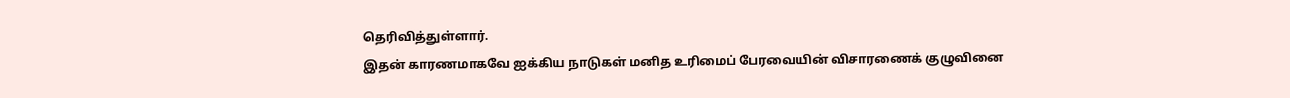தெரிவித்துள்ளார்.
இதன் காரணமாகவே ஐக்கிய நாடுகள் மனித உரிமைப் பேரவையின் விசாரணைக் குழுவினை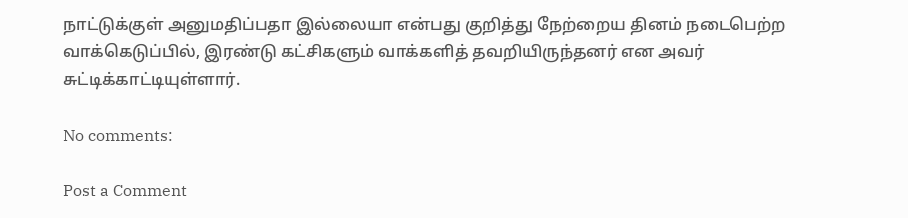நாட்டுக்குள் அனுமதிப்பதா இல்லையா என்பது குறித்து நேற்றைய தினம் நடைபெற்ற வாக்கெடுப்பில், இரண்டு கட்சிகளும் வாக்களித் தவறியிருந்தனர் என அவர் சுட்டிக்காட்டியுள்ளார்.

No comments:

Post a Comment